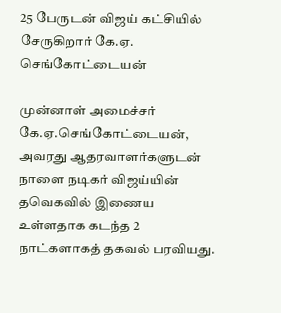25 பேருடன் விஜய் கட்சியில் சேருகிறார் கே.ஏ. செங்கோட்டையன்

முன்னாள் அமைச்சர் கே.ஏ.செங்கோட்டையன், அவரது ஆதரவாளர்களுடன் நாளை நடிகர் விஜய்யின் தவெகவில் இணைய உள்ளதாக கடந்த 2 நாட்களாகத் தகவல் பரவியது.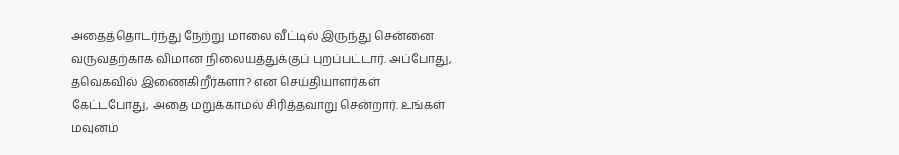அதைத்தொடர்ந்து நேற்று மாலை வீட்டில் இருந்து சென்னை வருவதற்காக விமான நிலையத்துக்குப் புறப்பட்டார். அப்போது, தவெகவில் இணைகிறீர்களா? என செய்தியாளர்கள் கேட்டபோது, அதை மறுக்காமல் சிரித்தவாறு சென்றார். உங்கள் மவுனம்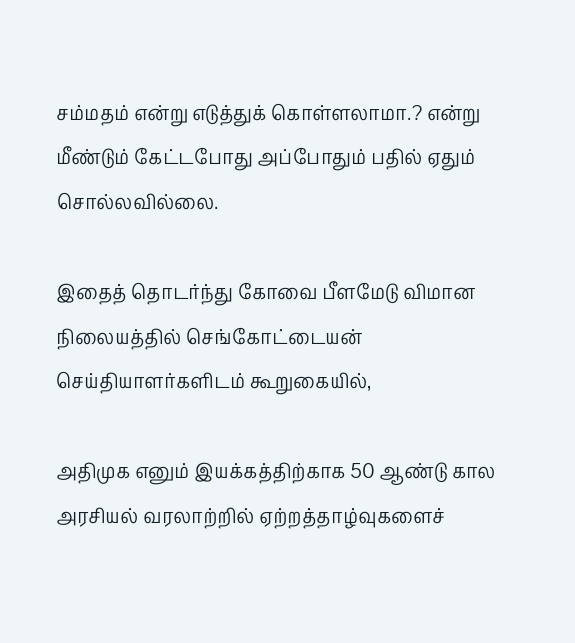சம்மதம் என்று எடுத்துக் கொள்ளலாமா.? என்று மீண்டும் கேட்டபோது அப்போதும் பதில் ஏதும் சொல்லவில்லை.

இதைத் தொடர்ந்து கோவை பீளமேடு விமான நிலையத்தில் செங்கோட்டையன் செய்தியாளர்களிடம் கூறுகையில்,

அதிமுக எனும் இயக்கத்திற்காக 50 ஆண்டு கால அரசியல் வரலாற்றில் ஏற்றத்தாழ்வுகளைச்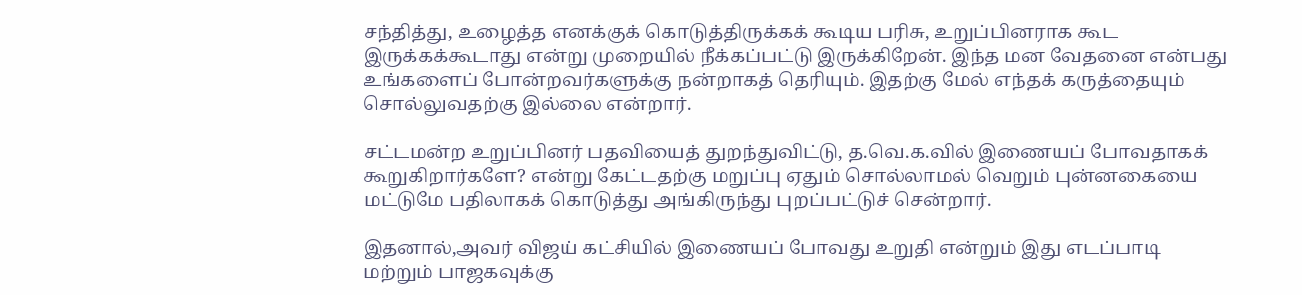சந்தித்து, உழைத்த எனக்குக் கொடுத்திருக்கக் கூடிய பரிசு, உறுப்பினராக கூட இருக்கக்கூடாது என்று முறையில் நீக்கப்பட்டு இருக்கிறேன். இந்த மன வேதனை என்பது உங்களைப் போன்றவர்களுக்கு நன்றாகத் தெரியும். இதற்கு மேல் எந்தக் கருத்தையும் சொல்லுவதற்கு இல்லை என்றார்.

சட்டமன்ற உறுப்பினர் பதவியைத் துறந்துவிட்டு, த.வெ.க.வில் இணையப் போவதாகக் கூறுகிறார்களே? என்று கேட்டதற்கு மறுப்பு ஏதும் சொல்லாமல் வெறும் புன்னகையை மட்டுமே பதிலாகக் கொடுத்து அங்கிருந்து புறப்பட்டுச் சென்றார்.

இதனால்,அவர் விஜய் கட்சியில் இணையப் போவது உறுதி என்றும் இது எடப்பாடி மற்றும் பாஜகவுக்கு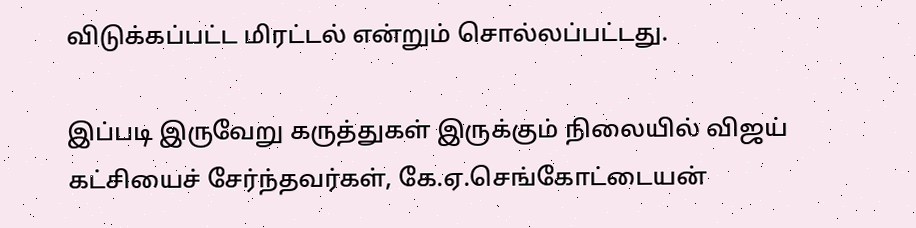விடுக்கப்பட்ட மிரட்டல் என்றும் சொல்லப்பட்டது.

இப்படி இருவேறு கருத்துகள் இருக்கும் நிலையில் விஜய் கட்சியைச் சேர்ந்தவர்கள், கே.ஏ.செங்கோட்டையன்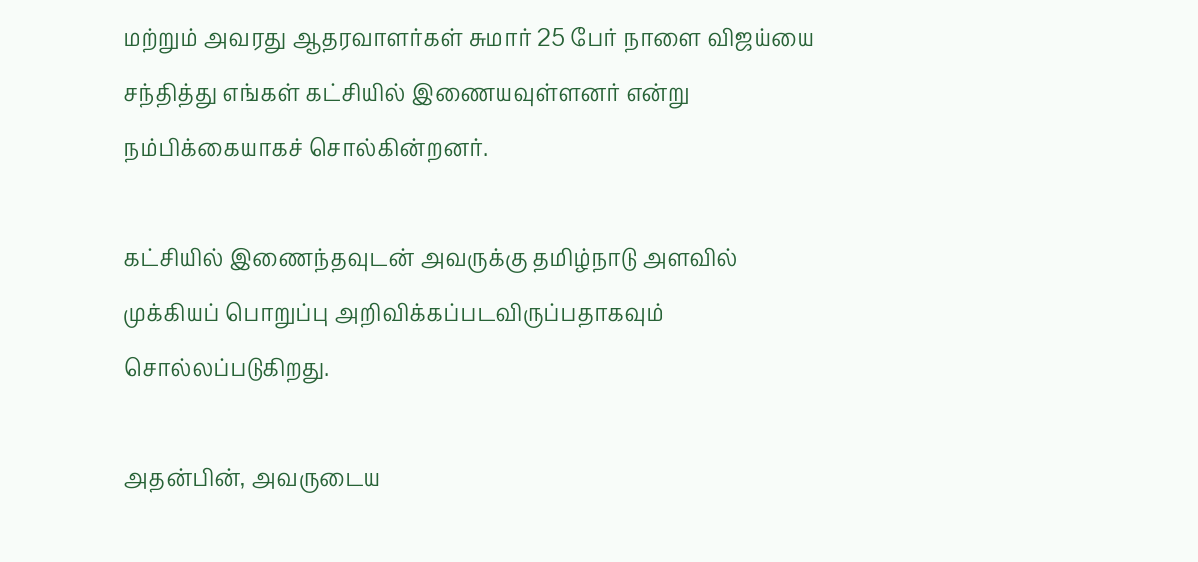மற்றும் அவரது ஆதரவாளர்கள் சுமார் 25 பேர் நாளை விஜய்யை சந்தித்து எங்கள் கட்சியில் இணையவுள்ளனர் என்று நம்பிக்கையாகச் சொல்கின்றனர்.

கட்சியில் இணைந்தவுடன் அவருக்கு தமிழ்நாடு அளவில் முக்கியப் பொறுப்பு அறிவிக்கப்படவிருப்பதாகவும் சொல்லப்படுகிறது.

அதன்பின், அவருடைய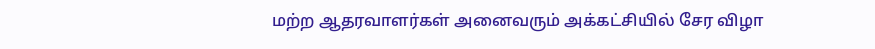மற்ற ஆதரவாளர்கள் அனைவரும் அக்கட்சியில் சேர விழா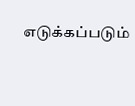எடுக்கப்படும்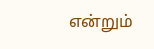என்றும்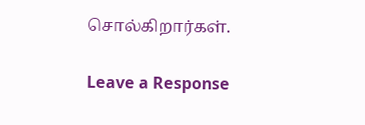சொல்கிறார்கள்.

Leave a Response